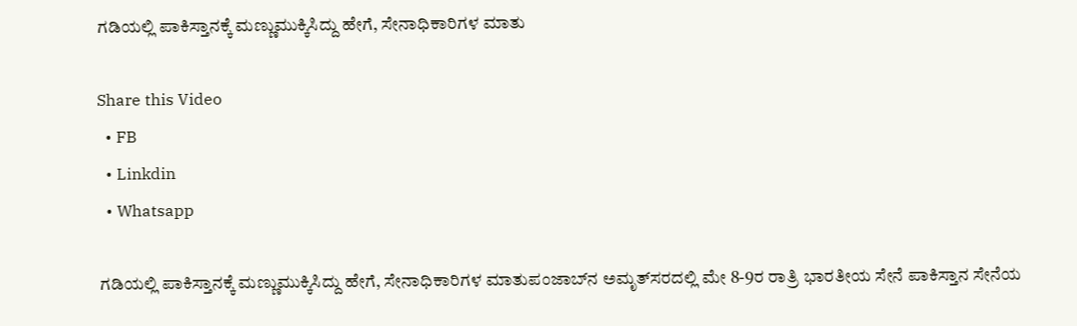ಗಡಿಯಲ್ಲಿ ಪಾಕಿಸ್ತಾನಕ್ಕೆ ಮಣ್ಣುಮುಕ್ಕಿಸಿದ್ದು ಹೇಗೆ, ಸೇನಾಧಿಕಾರಿಗಳ ಮಾತು

Share this Video
  • FB
  • Linkdin
  • Whatsapp

ಗಡಿಯಲ್ಲಿ ಪಾಕಿಸ್ತಾನಕ್ಕೆ ಮಣ್ಣುಮುಕ್ಕಿಸಿದ್ದು ಹೇಗೆ, ಸೇನಾಧಿಕಾರಿಗಳ ಮಾತುಪಂಜಾಬ್‌ನ ಅಮೃತ್‌ಸರದಲ್ಲಿ ಮೇ 8-9ರ ರಾತ್ರಿ ಭಾರತೀಯ ಸೇನೆ ಪಾಕಿಸ್ತಾನ ಸೇನೆಯ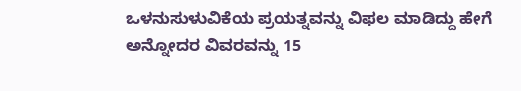ಒಳನುಸುಳುವಿಕೆಯ ಪ್ರಯತ್ನವನ್ನು ವಿಫಲ ಮಾಡಿದ್ದು ಹೇಗೆ ಅನ್ನೋದರ ವಿವರವನ್ನು 15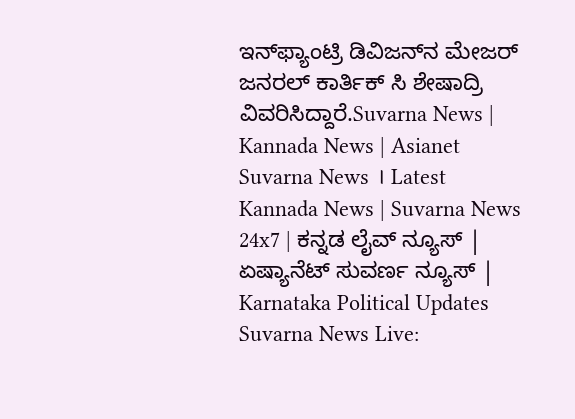ಇನ್‌ಫ್ಯಾಂಟ್ರಿ ಡಿವಿಜನ್‌ನ ಮೇಜರ್‌ ಜನರಲ್‌ ಕಾರ್ತಿಕ್‌ ಸಿ ಶೇಷಾದ್ರಿ ವಿವರಿಸಿದ್ದಾರೆ.Suvarna News | Kannada News | Asianet Suvarna News । Latest Kannada News | Suvarna News 24x7 | ಕನ್ನಡ ಲೈವ್ ನ್ಯೂಸ್ | ಏಷ್ಯಾನೆಟ್ ಸುವರ್ಣ ನ್ಯೂಸ್ | Karnataka Political Updates Suvarna News Live: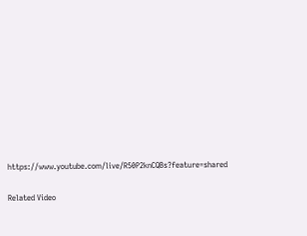https://www.youtube.com/live/R50P2knCQBs?feature=shared

Related Video